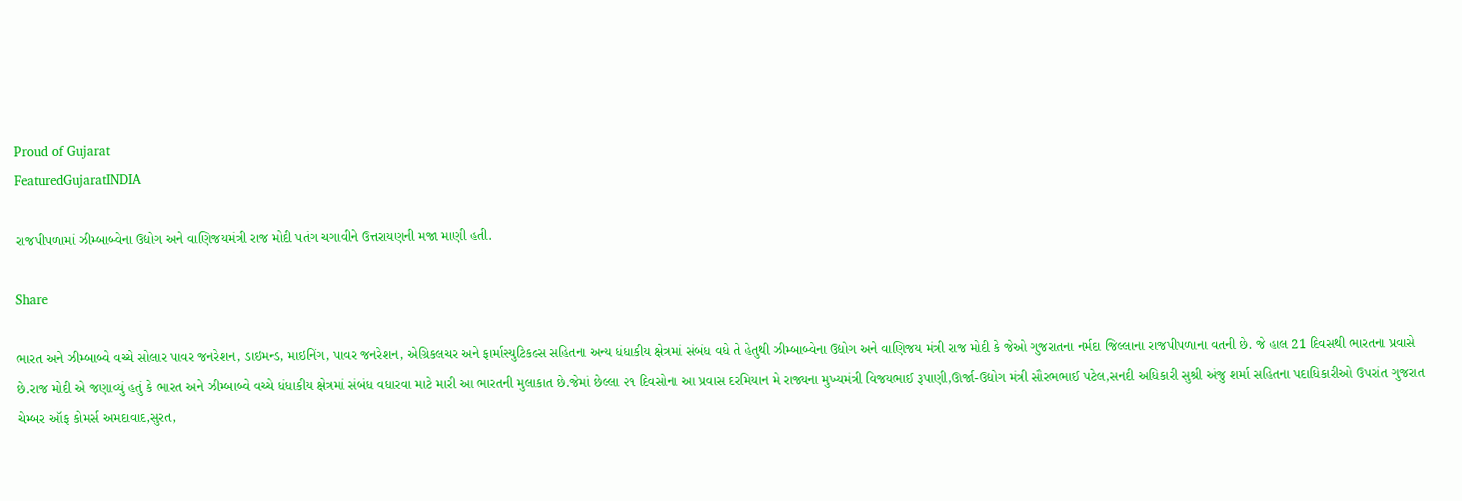Proud of Gujarat
FeaturedGujaratINDIA

રાજપીપળામાં ઝીમ્બાબ્વેના ઉદ્યોગ અને વાણિજયમંત્રી રાજ મોદી પતંગ ચગાવીને ઉત્તરાયણની મજા માણી હતી.

Share

ભારત અને ઝીમ્બાબ્વે વચ્ચે સોલાર પાવર જનરેશન, ડાઇમન્ડ, માઇનિંગ, પાવર જનરેશન, એગ્રિકલચર અને ફાર્માસ્યુટિકલ્સ સહિતના અન્ય ધંધાકીય ક્ષેત્રમાં સંબંધ વધે તે હેતુથી ઝીમ્બાબ્વેના ઉદ્યોગ અને વાણિજય મંત્રી રાજ મોદી કે જેઓ ગુજરાતના નર્મદા જિલ્લાના રાજપીપળાના વતની છે. જે હાલ 21 દિવસથી ભારતના પ્રવાસે છે.રાજ મોદી એ જણાવ્યું હતું કે ભારત અને ઝીમ્બાબ્વે વચ્ચે ધંધાકીય ક્ષેત્રમાં સંબંધ વધારવા માટે મારી આ ભારતની મુલાકાત છે.જેમાં છેલ્લા ૨૧ દિવસોના આ પ્રવાસ દરમિયાન મે રાજ્યના મુખ્યમંત્રી વિજયભાઈ રૂપાણી,ઊર્જા-ઉદ્યોગ મંત્રી સૌરભભાઈ પટેલ,સનદી અધિકારી સુશ્રી અંજુ શર્મા સહિતના પદાધિકારીઓ ઉપરાંત ગુજરાત ચેમ્બર ઑફ કોમર્સ અમદાવાદ,સુરત,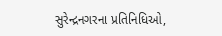સુરેન્દ્રનગરના પ્રતિનિધિઓ,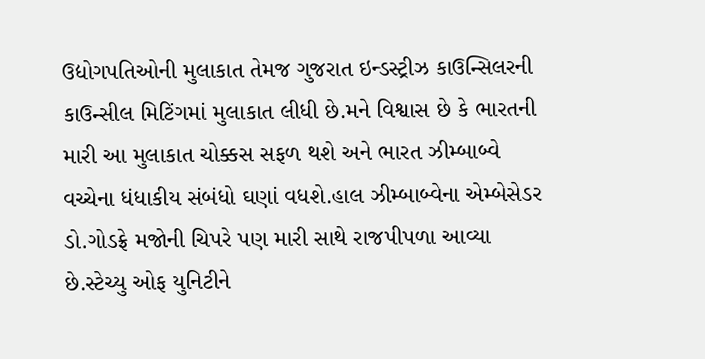ઉદ્યોગપતિઓની મુલાકાત તેમજ ગુજરાત ઇન્ડસ્ટ્રીઝ કાઉન્સિલરની કાઉન્સીલ મિટિંગમાં મુલાકાત લીધી છે.મને વિશ્વાસ છે કે ભારતની મારી આ મુલાકાત ચોક્કસ સફળ થશે અને ભારત ઝીમ્બાબ્વે વચ્ચેના ધંધાકીય સંબંધો ઘણાં વધશે.હાલ ઝીમ્બાબ્વેના એમ્બેસેડર ડો.ગોડફ્રે મજોની ચિપરે પણ મારી સાથે રાજપીપળા આવ્યા છે.સ્ટેચ્યુ ઓફ યુનિટીને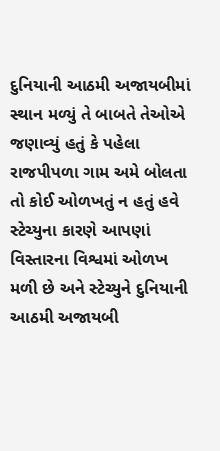દુનિયાની આઠમી અજાયબીમાં સ્થાન મળ્યું તે બાબતે તેઓએ જણાવ્યું હતું કે પહેલા રાજપીપળા ગામ અમે બોલતા તો કોઈ ઓળખતું ન હતું હવે સ્ટેચ્યુના કારણે આપણાં વિસ્તારના વિશ્વમાં ઓળખ મળી છે અને સ્ટેચ્યુને દુનિયાની આઠમી અજાયબી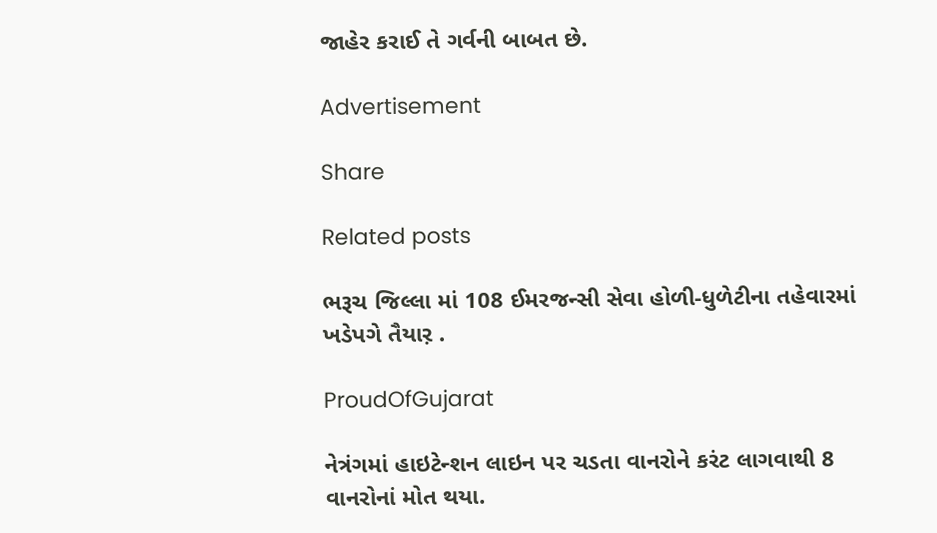જાહેર કરાઈ તે ગર્વની બાબત છે.

Advertisement

Share

Related posts

ભરૂચ જિલ્લા માં 108 ઈમરજન્સી સેવા હોળી-ધુળેટીના તહેવારમાં ખડેપગે તૈયાર઼ .

ProudOfGujarat

નેત્રંગમાં હાઇટેન્શન લાઇન પર ચડતા વાનરોને કરંટ લાગવાથી 8 વાનરોનાં મોત થયા.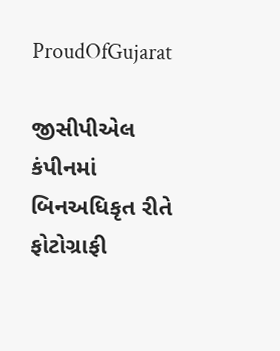ProudOfGujarat

જીસીપીએલ કંપીનમાં બિનઅધિકૃત રીતે ફોટોગ્રાફી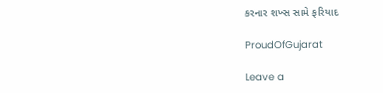કરનાર શખ્સ સામે ફરિયાદ

ProudOfGujarat

Leave a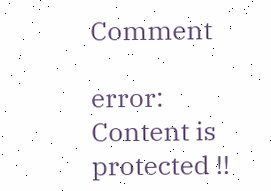Comment

error: Content is protected !!